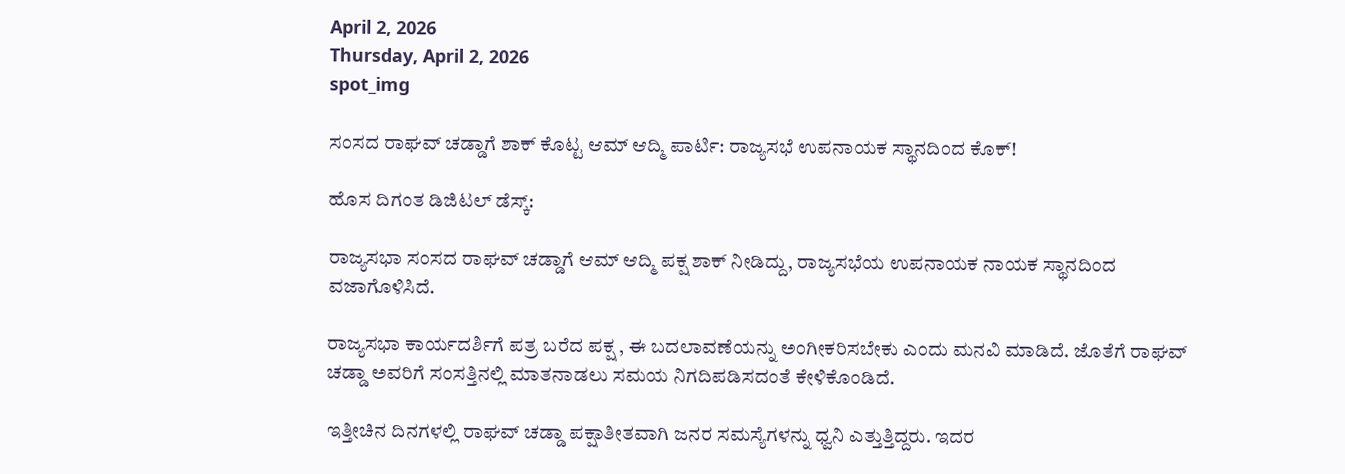April 2, 2026
Thursday, April 2, 2026
spot_img

ಸಂಸದ ರಾಘವ್ ಚಡ್ಡಾಗೆ ಶಾಕ್ ಕೊಟ್ಟ ಆಮ್ ಆದ್ಮಿ ಪಾರ್ಟಿ: ರಾಜ್ಯಸಭೆ ಉಪನಾಯಕ ಸ್ಥಾನದಿಂದ ಕೊಕ್!

ಹೊಸ ದಿಗಂತ ಡಿಜಿಟಲ್ ಡೆಸ್ಕ್:

ರಾಜ್ಯಸಭಾ ಸಂಸದ ರಾಘವ್ ಚಡ್ಡಾಗೆ ಆಮ್ ಆದ್ಮಿ ಪಕ್ಷ ಶಾಕ್ ನೀಡಿದ್ದು, ರಾಜ್ಯಸಭೆಯ ಉಪನಾಯಕ ನಾಯಕ ಸ್ಥಾನದಿಂದ ವಜಾಗೊಳಿಸಿದೆ.

ರಾಜ್ಯಸಭಾ ಕಾರ್ಯದರ್ಶಿಗೆ ಪತ್ರ ಬರೆದ ಪಕ್ಷ , ಈ ಬದಲಾವಣೆಯನ್ನು ಅಂಗೀಕರಿಸಬೇಕು ಎಂದು ಮನವಿ ಮಾಡಿದೆ. ಜೊತೆಗೆ ರಾಘವ್ ಚಡ್ಡಾ ಅವರಿಗೆ ಸಂಸತ್ತಿನಲ್ಲಿ ಮಾತನಾಡಲು ಸಮಯ ನಿಗದಿಪಡಿಸದಂತೆ ಕೇಳಿಕೊಂಡಿದೆ.

ಇತ್ತೀಚಿನ ದಿನಗಳಲ್ಲಿ ರಾಘವ್ ಚಡ್ಡಾ ಪಕ್ಷಾತೀತವಾಗಿ ಜನರ ಸಮಸ್ಯೆಗಳನ್ನು ಧ್ವನಿ ಎತ್ತುತ್ತಿದ್ದರು. ಇದರ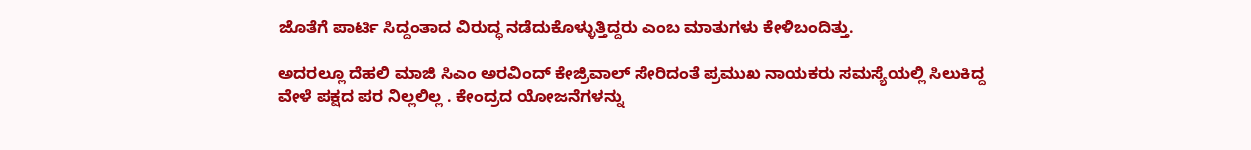ಜೊತೆಗೆ ಪಾರ್ಟಿ ಸಿದ್ದಂತಾದ ವಿರುದ್ಧ ನಡೆದುಕೊಳ್ಳುತ್ತಿದ್ದರು ಎಂಬ ಮಾತುಗಳು ಕೇಳಿಬಂದಿತ್ತು.

ಅದರಲ್ಲೂ ದೆಹಲಿ ಮಾಜಿ ಸಿಎಂ ಅರವಿಂದ್ ಕೇಜ್ರಿವಾಲ್ ಸೇರಿದಂತೆ ಪ್ರಮುಖ ನಾಯಕರು ಸಮಸ್ಯೆಯಲ್ಲಿ ಸಿಲುಕಿದ್ದ ವೇಳೆ ಪಕ್ಷದ ಪರ ನಿಲ್ಲಲಿಲ್ಲ . ಕೇಂದ್ರದ ಯೋಜನೆಗಳನ್ನು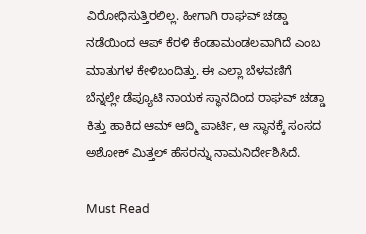ವಿರೋಧಿಸುತ್ತಿರಲಿಲ್ಲ. ಹೀಗಾಗಿ ರಾಘವ್ ಚಡ್ಡಾ ನಡೆಯಿಂದ ಆಪ್ ಕೆರಳಿ ಕೆಂಡಾಮಂಡಲವಾಗಿದೆ ಎಂಬ ಮಾತುಗಳ ಕೇಳಿಬಂದಿತ್ತು. ಈ ಎಲ್ಲಾ ಬೆಳವಣಿಗೆ ಬೆನ್ನಲ್ಲೇ ಡೆಪ್ಯೂಟಿ ನಾಯಕ ಸ್ಥಾನದಿಂದ ರಾಘವ್ ಚಡ್ಡಾ ಕಿತ್ತು ಹಾಕಿದ ಆಮ್ ಆದ್ಮಿ ಪಾರ್ಟಿ, ಆ ಸ್ಥಾನಕ್ಕೆ ಸಂಸದ ಅಶೋಕ್ ಮಿತ್ತಲ್ ಹೆಸರನ್ನು ನಾಮನಿರ್ದೇಶಿಸಿದೆ.

Must Read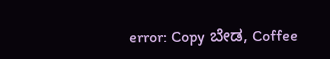error: Copy ಬೇಡ, Coffee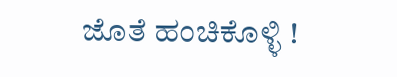ಜೊತೆ ಹಂಚಿಕೊಳ್ಳಿ !